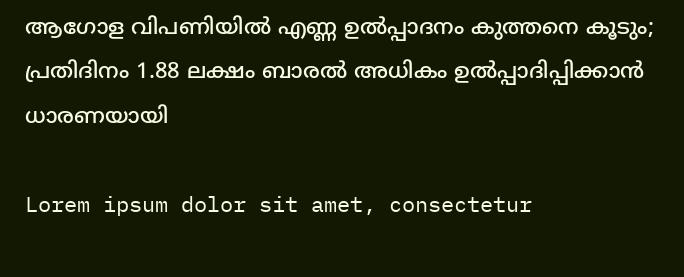ആഗോള വിപണിയിൽ എണ്ണ ഉൽപ്പാദനം കുത്തനെ കൂടും; പ്രതിദിനം 1.88 ലക്ഷം ബാരൽ അധികം ഉൽപ്പാദിപ്പിക്കാൻ ധാരണയായി

Lorem ipsum dolor sit amet, consectetur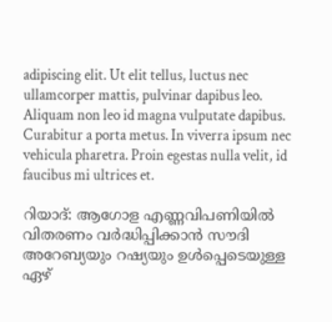adipiscing elit. Ut elit tellus, luctus nec ullamcorper mattis, pulvinar dapibus leo. Aliquam non leo id magna vulputate dapibus. Curabitur a porta metus. In viverra ipsum nec vehicula pharetra. Proin egestas nulla velit, id faucibus mi ultrices et.

റിയാദ്: ആഗോള എണ്ണവിപണിയിൽ വിതരണം വർദ്ധിപ്പിക്കാൻ സൗദി അറേബ്യയും റഷ്യയും ഉൾപ്പെടെയുള്ള ഏഴ്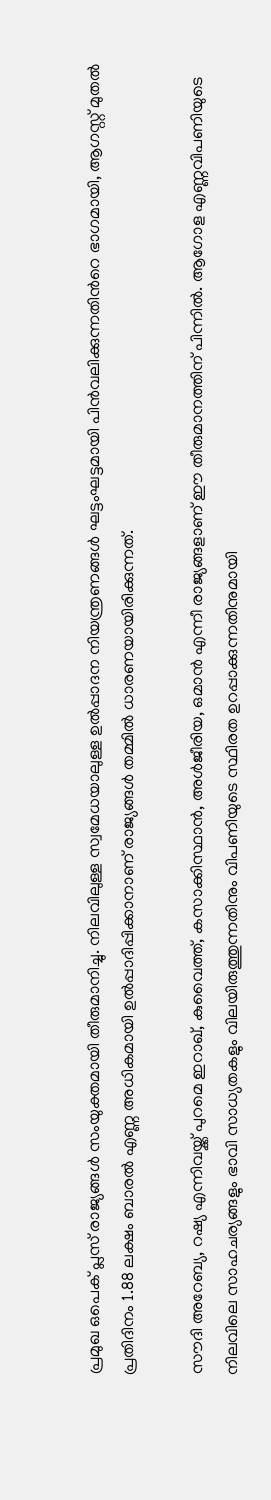പ്രമുഖ ഒപെക് പ്ലസ് രാജ്യങ്ങൾ സംയുക്തമായി തീരുമാനിച്ചു. നിലവിലുള്ള സ്വമേധയാലുള്ള ഉൽപ്പാദന നിയന്ത്രണങ്ങൾ ഘട്ടംഘട്ടമായി പിൻവലിക്കുന്നതിന്‍റെ ഭാഗമായി, ആഗസ്റ്റ് മുതൽ പ്രതിദിനം 1.88 ലക്ഷം ബാരൽ എണ്ണ അധികമായി ഉൽപ്പാദിപ്പിക്കാനാണ് രാജ്യങ്ങൾ തമ്മിൽ ധാരണയായിരിക്കുന്നത്.

സൗദി അറേബ്യ, റഷ്യ എന്നിവയ്ക്ക് പുറമെ ഇറാഖ്, കുവൈത്ത്, കസാക്കിസ്ഥാൻ, അൾജീരിയ, ഒമാൻ എന്നീ രാജ്യങ്ങളാണ് ഈ തീരുമാനത്തിന് പിന്നിൽ. ആഗോള എണ്ണവിപണിയുടെ നിലവിലെ സാഹചര്യങ്ങളും ഭാവി സാധ്യതകളും വിലയിരുത്തുന്നതിനും വിപണിയുടെ സ്ഥിരത ഉറപ്പാക്കുന്നതിനുമായി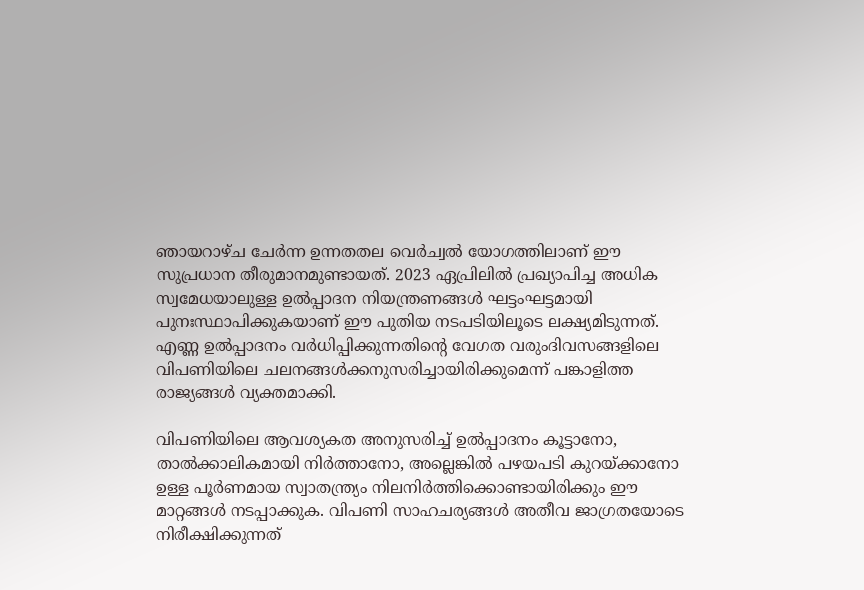ഞായറാഴ്ച ചേർന്ന ഉന്നതതല വെർച്വൽ യോഗത്തിലാണ് ഈ സുപ്രധാന തീരുമാനമുണ്ടായത്. 2023 ഏപ്രിലിൽ പ്രഖ്യാപിച്ച അധിക സ്വമേധയാലുള്ള ഉൽപ്പാദന നിയന്ത്രണങ്ങൾ ഘട്ടംഘട്ടമായി പുനഃസ്ഥാപിക്കുകയാണ് ഈ പുതിയ നടപടിയിലൂടെ ലക്ഷ്യമിടുന്നത്. എണ്ണ ഉൽപ്പാദനം വർധിപ്പിക്കുന്നതിന്‍റെ വേഗത വരുംദിവസങ്ങളിലെ വിപണിയിലെ ചലനങ്ങൾക്കനുസരിച്ചായിരിക്കുമെന്ന് പങ്കാളിത്ത രാജ്യങ്ങൾ വ്യക്തമാക്കി.

വിപണിയിലെ ആവശ്യകത അനുസരിച്ച് ഉൽപ്പാദനം കൂട്ടാനോ, താൽക്കാലികമായി നിർത്താനോ, അല്ലെങ്കിൽ പഴയപടി കുറയ്ക്കാനോ ഉള്ള പൂർണമായ സ്വാതന്ത്ര്യം നിലനിർത്തിക്കൊണ്ടായിരിക്കും ഈ മാറ്റങ്ങൾ നടപ്പാക്കുക. വിപണി സാഹചര്യങ്ങൾ അതീവ ജാഗ്രതയോടെ നിരീക്ഷിക്കുന്നത്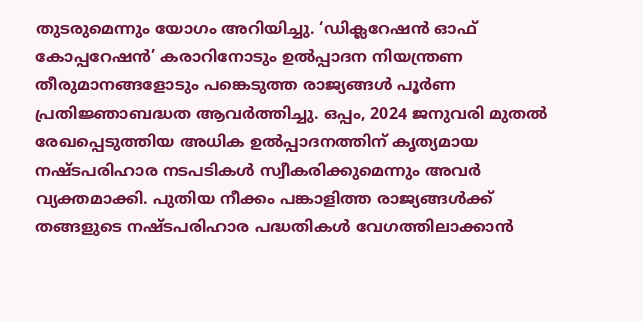തുടരുമെന്നും യോഗം അറിയിച്ചു. ‘ഡിക്ലറേഷൻ ഓഫ് കോപ്പറേഷൻ’ കരാറിനോടും ഉൽപ്പാദന നിയന്ത്രണ തീരുമാനങ്ങളോടും പങ്കെടുത്ത രാജ്യങ്ങൾ പൂർണ പ്രതിജ്ഞാബദ്ധത ആവർത്തിച്ചു. ഒപ്പം, 2024 ജനുവരി മുതൽ രേഖപ്പെടുത്തിയ അധിക ഉൽപ്പാദനത്തിന് കൃത്യമായ നഷ്ടപരിഹാര നടപടികൾ സ്വീകരിക്കുമെന്നും അവർ വ്യക്തമാക്കി. പുതിയ നീക്കം പങ്കാളിത്ത രാജ്യങ്ങൾക്ക് തങ്ങളുടെ നഷ്ടപരിഹാര പദ്ധതികൾ വേഗത്തിലാക്കാൻ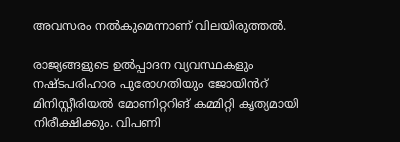അവസരം നൽകുമെന്നാണ് വിലയിരുത്തൽ.

രാജ്യങ്ങളുടെ ഉൽപ്പാദന വ്യവസ്ഥകളും നഷ്ടപരിഹാര പുരോഗതിയും ജോയിൻറ് മിനിസ്റ്റീരിയൽ മോണിറ്ററിങ് കമ്മിറ്റി കൃത്യമായി നിരീക്ഷിക്കും. വിപണി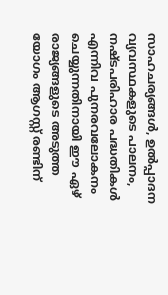സാഹചര്യങ്ങൾ, ഉൽപ്പാദന വ്യവസ്ഥകളുടെ പാലനം, നഷ്ടപരിഹാര പദ്ധതികൾ എന്നിവ പുനരവലോകനം ചെയ്യുന്നതിനായി ഈ ഏഴ് രാജ്യങ്ങളുടെ അടുത്ത യോഗം ആഗസ്റ്റ് രണ്ടിന്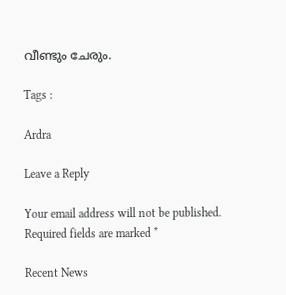വീണ്ടും ചേരും.

Tags :

Ardra

Leave a Reply

Your email address will not be published. Required fields are marked *

Recent News